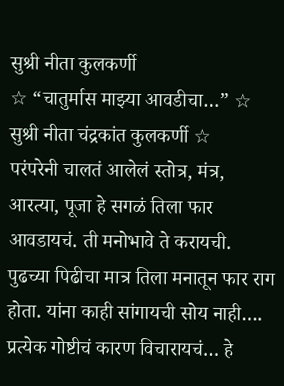सुश्री नीता कुलकर्णी
☆ “चातुर्मास माझ्या आवडीचा…” ☆ सुश्री नीता चंद्रकांत कुलकर्णी ☆
परंपरेनी चालतं आलेलं स्तोत्र, मंत्र, आरत्या, पूजा हे सगळं तिला फार आवडायचं. ती मनोभावे ते करायची.
पुढच्या पिढीचा मात्र तिला मनातून फार राग होता. यांना काही सांगायची सोय नाही…. प्रत्येक गोष्टीचं कारण विचारायचं… हे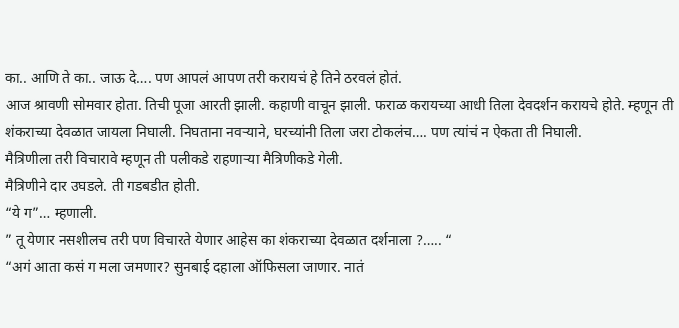का.. आणि ते का.. जाऊ दे…. पण आपलं आपण तरी करायचं हे तिने ठरवलं होतं.
आज श्रावणी सोमवार होता. तिची पूजा आरती झाली. कहाणी वाचून झाली. फराळ करायच्या आधी तिला देवदर्शन करायचे होते. म्हणून ती शंकराच्या देवळात जायला निघाली. निघताना नवऱ्याने, घरच्यांनी तिला जरा टोकलंच…. पण त्यांचं न ऐकता ती निघाली.
मैत्रिणीला तरी विचारावे म्हणून ती पलीकडे राहणाऱ्या मैत्रिणीकडे गेली.
मैत्रिणीने दार उघडले. ती गडबडीत होती.
“ये ग”… म्हणाली.
” तू येणार नसशीलच तरी पण विचारते येणार आहेस का शंकराच्या देवळात दर्शनाला ?….. “
“अगं आता कसं ग मला जमणार? सुनबाई दहाला ऑफिसला जाणार. नातं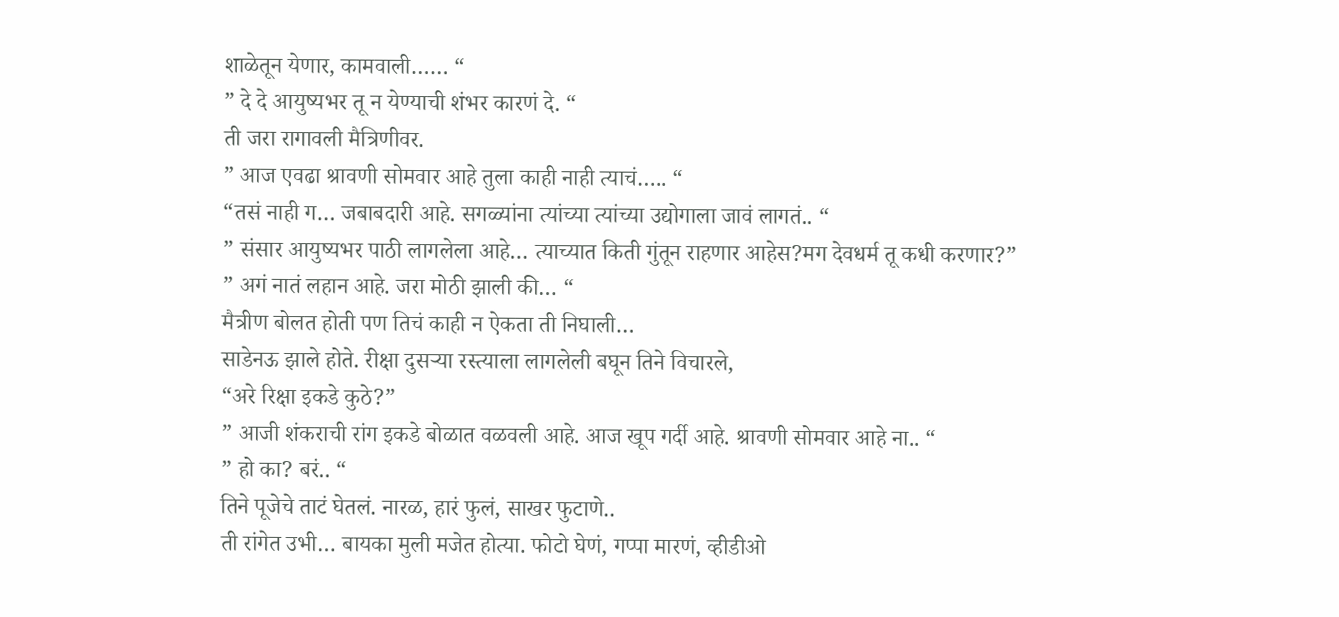शाळेतून येणार, कामवाली…… “
” दे दे आयुष्यभर तू न येण्याची शंभर कारणं दे. “
ती जरा रागावली मैत्रिणीवर.
” आज एवढा श्रावणी सोमवार आहे तुला काही नाही त्याचं….. “
“तसं नाही ग… जबाबदारी आहे. सगळ्यांना त्यांच्या त्यांच्या उद्योगाला जावं लागतं.. “
” संसार आयुष्यभर पाठी लागलेला आहे… त्याच्यात किती गुंतून राहणार आहेस?मग देवधर्म तू कधी करणार?”
” अगं नातं लहान आहे. जरा मोठी झाली की… “
मैत्रीण बोलत होती पण तिचं काही न ऐकता ती निघाली…
साडेनऊ झाले होते. रीक्षा दुसऱ्या रस्त्याला लागलेली बघून तिने विचारले,
“अरे रिक्षा इकडे कुठे?”
” आजी शंकराची रांग इकडे बोळात वळवली आहे. आज खूप गर्दी आहे. श्रावणी सोमवार आहे ना.. “
” हो का? बरं.. “
तिने पूजेचे ताटं घेतलं. नारळ, हारं फुलं, साखर फुटाणे..
ती रांगेत उभी… बायका मुली मजेत होत्या. फोटो घेणं, गप्पा मारणं, व्हीडीओ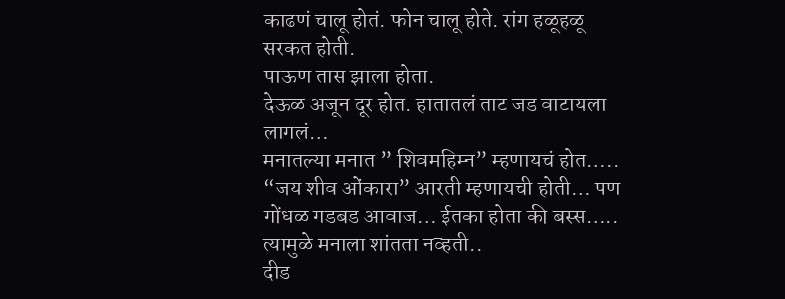काढणं चालू होतं. फोन चालू होते. रांग हळूहळू सरकत होती.
पाऊण तास झाला होता.
देऊळ अजून दूर होत. हातातलं ताट जड वाटायला लागलं…
मनातल्या मनात ” शिवमहिम्न” म्हणायचं होत….. “जय शीव ओंकारा” आरती म्हणायची होती… पण गोंधळ गडबड आवाज… ईतका होता की बस्स….. त्यामुळे मनाला शांतता नव्हती..
दीड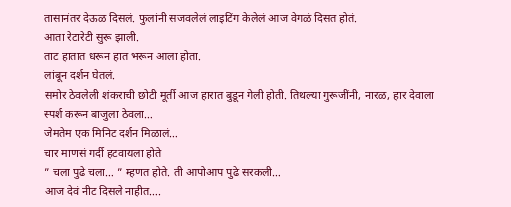तासानंतर देऊळ दिसलं. फुलांनी सजवलेलं लाइटिंग केलेलं आज वेगळं दिसत होतं.
आता रेटारेटी सुरू झाली.
ताट हातात धरून हात भरून आला होता.
लांबून दर्शन घेतलं.
समोर ठेवलेली शंकराची छोटी मूर्ती आज हारात बुडून गेली होती. तिथल्या गुरूजींनी, नारळ, हार देवाला स्पर्श करून बाजुला ठेवला…
जेमतेम एक मिनिट दर्शन मिळालं…
चार माणसं गर्दी हटवायला होते
” चला पुढे चला… ” म्हणत होते. ती आपोआप पुढे सरकली…
आज देवं नीट दिसले नाहीत….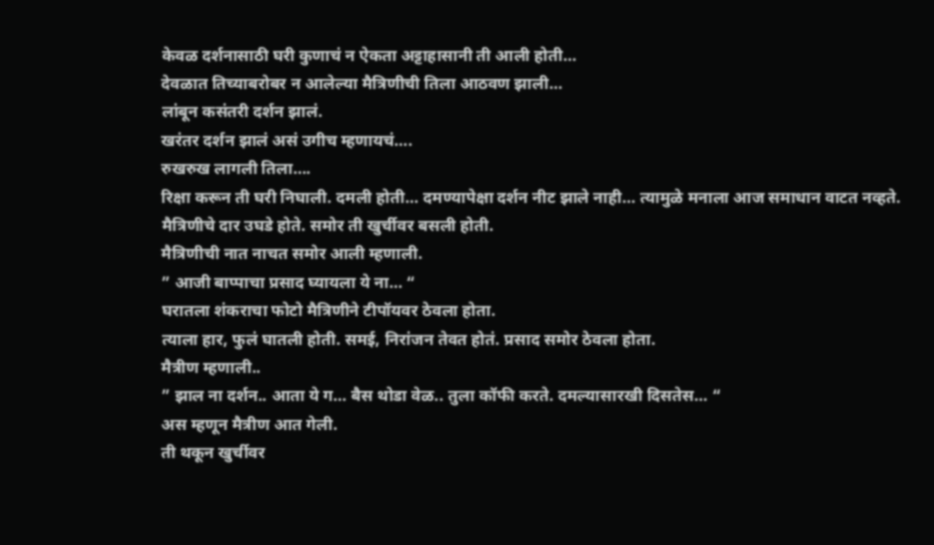केवळ दर्शनासाठी घरी कुणाचं न ऐकता अट्टाहासानी ती आली होती…
देवळात तिच्याबरोबर न आलेल्या मैत्रिणीची तिला आठवण झाली…
लांबून कसंतरी दर्शन झालं.
खरंतर दर्शन झालं असं उगीच म्हणायचं….
रुखरुख लागली तिला….
रिक्षा करून ती घरी निघाली. दमली होती… दमण्यापेक्षा दर्शन नीट झाले नाही… त्यामुळे मनाला आज समाधान वाटत नव्हते.
मैत्रिणीचे दार उघडे होते. समोर ती खुर्चीवर बसली होती.
मैत्रिणीची नात नाचत समोर आली म्हणाली.
” आजी बाप्पाचा प्रसाद घ्यायला ये ना… “
घरातला शंकराचा फोटो मैत्रिणीने टीपॉयवर ठेवला होता.
त्याला हार, फुलं घातली होती. समई, निरांजन तेवत होतं. प्रसाद समोर ठेवला होता.
मैत्रीण म्हणाली..
” झाल ना दर्शन.. आता ये ग… बैस थोडा वेळ.. तुला कॉफी करते. दमल्यासारखी दिसतेस… “
अस म्हणून मैत्रीण आत गेली.
ती थकून खुर्चीवर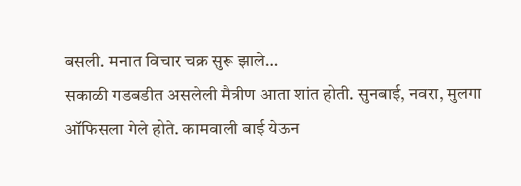बसली. मनात विचार चक्र सुरू झाले…
सकाळी गडबडीत असलेली मैत्रीण आता शांत होती. सुनबाई, नवरा, मुलगा ऑफिसला गेले होते. कामवाली बाई येऊन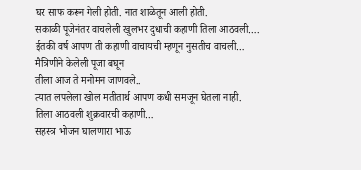घर साफ करून गेली होती. नात शाळेतून आली होती.
सकाळी पूजेनंतर वाचलेली खुलभर दुधाची कहाणी तिला आठवली….
ईतकी वर्ष आपण ती कहाणी वाचायची म्हणून नुसतीच वाचली…
मैत्रिणीने केलेली पूजा बघून
तीला आज ते मनोमन जाणवले..
त्यात लपलेला खोल मतीतार्थ आपण कधी समजून घेतला नाही.
तिला आठवली शुक्रवारची कहाणी…
सहस्त्र भोजन घालणारा भाऊ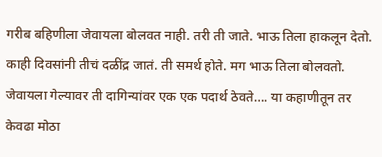गरीब बहिणीला जेवायला बोलवत नाही. तरी ती जाते. भाऊ तिला हाकलून देतो. काही दिवसांनी तीचं दळींद्र जातं. ती समर्थ होते. मग भाऊ तिला बोलवतो. जेवायला गेल्यावर ती दागिन्यांवर एक एक पदार्थ ठेवते…. या कहाणीतून तर केवढा मोठा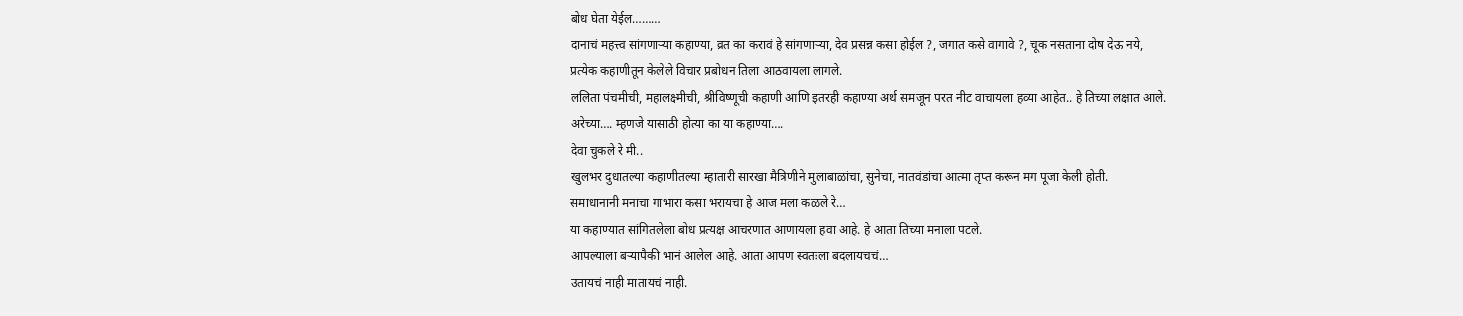बोध घेता येईल………
दानाचं महत्त्व सांगणाऱ्या कहाण्या, व्रत का करावं हे सांगणाऱ्या, देव प्रसन्न कसा होईल ?, जगात कसे वागावे ?, चूक नसताना दोष देऊ नये,
प्रत्येक कहाणीतून केलेले विचार प्रबोधन तिला आठवायला लागले.
ललिता पंचमीची, महालक्ष्मीची, श्रीविष्णूची कहाणी आणि इतरही कहाण्या अर्थ समजून परत नीट वाचायला हव्या आहेत.. हे तिच्या लक्षात आले.
अरेच्या…. म्हणजे यासाठी होत्या का या कहाण्या….
देवा चुकले रे मी..
खुलभर दुधातल्या कहाणीतल्या म्हातारी सारखा मैत्रिणीने मुलाबाळांचा, सुनेचा, नातवंडांचा आत्मा तृप्त करून मग पूजा केली होती.
समाधानानी मनाचा गाभारा कसा भरायचा हे आज मला कळले रे…
या कहाण्यात सांगितलेला बोध प्रत्यक्ष आचरणात आणायला हवा आहे. हे आता तिच्या मनाला पटले.
आपल्याला बऱ्यापैकी भानं आलेल आहे. आता आपण स्वतःला बदलायचचं…
उतायचं नाही मातायचं नाही.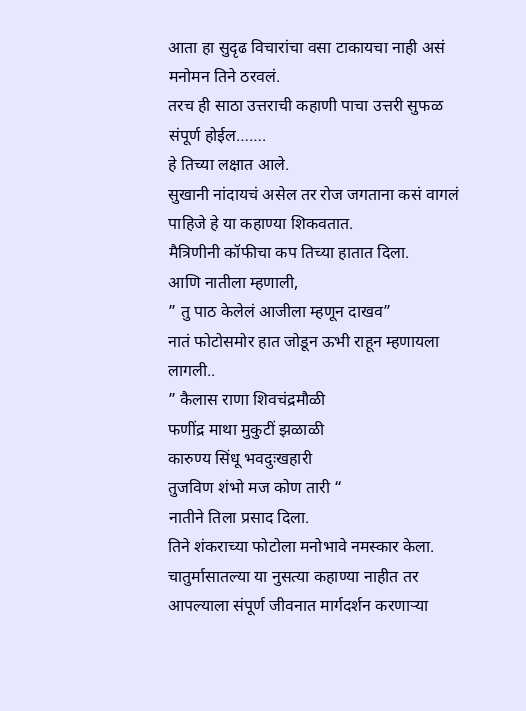आता हा सुदृढ विचारांचा वसा टाकायचा नाही असं मनोमन तिने ठरवलं.
तरच ही साठा उत्तराची कहाणी पाचा उत्तरी सुफळ संपूर्ण होईल…….
हे तिच्या लक्षात आले.
सुखानी नांदायचं असेल तर रोज जगताना कसं वागलं पाहिजे हे या कहाण्या शिकवतात.
मैत्रिणीनी कॉफीचा कप तिच्या हातात दिला.
आणि नातीला म्हणाली,
” तु पाठ केलेलं आजीला म्हणून दाखव”
नातं फोटोसमोर हात जोडून ऊभी राहून म्हणायला लागली..
” कैलास राणा शिवचंद्रमौळी
फणींद्र माथा मुकुटीं झळाळी
कारुण्य सिंधू भवदुःखहारी
तुजविण शंभो मज कोण तारी “
नातीने तिला प्रसाद दिला.
तिने शंकराच्या फोटोला मनोभावे नमस्कार केला.
चातुर्मासातल्या या नुसत्या कहाण्या नाहीत तर आपल्याला संपूर्ण जीवनात मार्गदर्शन करणाऱ्या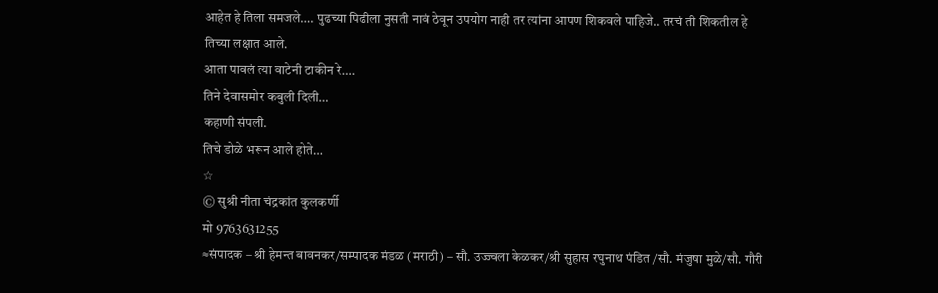आहेत हे तिला समजले…. पुढच्या पिढीला नुसती नावं ठेवून उपयोग नाही तर त्यांना आपण शिकवले पाहिजे.. तरचं ती शिकतील हे तिच्या लक्षात आले.
आता पावलं त्या वाटेनी टाकीन रे….
तिने देवासमोर कबुली दिली…
कहाणी संपली.
तिचे डोळे भरून आले होते…
☆
© सुश्री नीता चंद्रकांत कुलकर्णी
मो 9763631255
≈संपादक – श्री हेमन्त बावनकर/सम्पादक मंडळ (मराठी) – सौ. उज्ज्वला केळकर/श्री सुहास रघुनाथ पंडित /सौ. मंजुषा मुळे/सौ. गौरी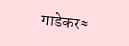गाडेकर≈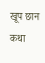खूप छान कथा